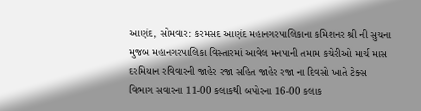આણંદ, સોમવાર: કરમસદ આણંદ મહાનગરપાલિકાના કમિશનર શ્રી ની સુચના મુજબ મહાનગરપાલિકા વિસ્તારમાં આવેલ મનપાની તમામ કચેરીઓ માર્ચ માસ દરમિયાન રવિવારની જાહેર રજા સહિત જાહેર રજા ના દિવસો ખાતે ટેક્સ વિભાગ સવારના 11-00 કલાકથી બપોરના 16-00 કલાક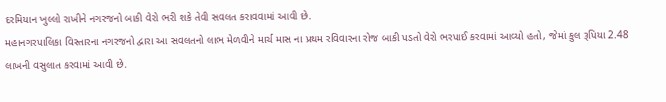દરમિયાન ખુલ્લો રાખીને નગરજનો બાકી વેરો ભરી શકે તેવી સવલત કરાવવામાં આવી છે.
મહાનગરપાલિકા વિસ્તારના નગરજનો દ્વારા આ સવલતનો લાભ મેળવીને માર્ચ માસ ના પ્રથમ રવિવારના રોજ બાકી પડતો વેરો ભરપાઈ કરવામાં આવ્યો હતો, જેમાં કુલ રૂપિયા 2.48 લાખની વસુલાત કરવામાં આવી છે.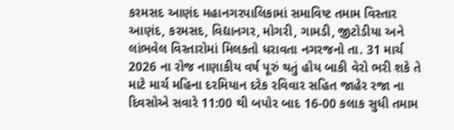કરમસદ આણંદ મહાનગરપાલિકામાં સમાવિષ્ટ તમામ વિસ્તાર આણંદ, કરમસદ, વિદ્યાનગર, મોગરી, ગામડી, જીટોડીયા અને લાંભવેલ વિસ્તારોમાં મિલકતો ધરાવતા નગરજનો તા. 31 માર્ચ 2026 ના રોજ નાણાકીય વર્ષ પૂરું થતું હોય બાકી વેરો ભરી શકે તે માટે માર્ચ મહિના દરમિયાન દરેક રવિવાર સહિત જાહેર રજા ના દિવસોએ સવારે 11:00 થી બપોર બાદ 16-00 કલાક સુધી તમામ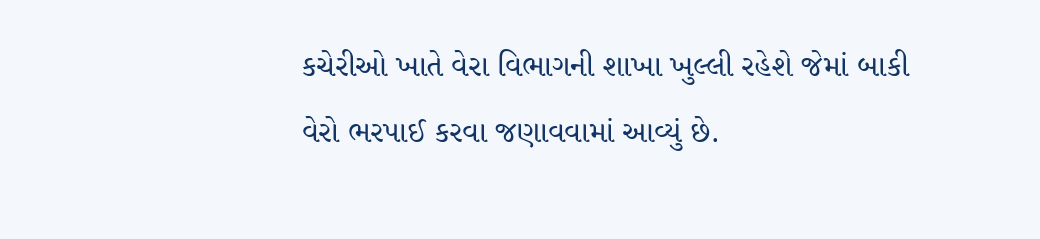કચેરીઓ ખાતે વેરા વિભાગની શાખા ખુલ્લી રહેશે જેમાં બાકી વેરો ભરપાઈ કરવા જણાવવામાં આવ્યું છે.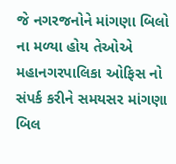જે નગરજનોને માંગણા બિલો ના મળ્યા હોય તેઓએ મહાનગરપાલિકા ઓફિસ નો સંપર્ક કરીને સમયસર માંગણા બિલ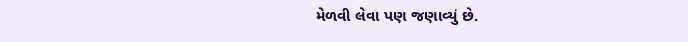મેળવી લેવા પણ જણાવ્યું છે.